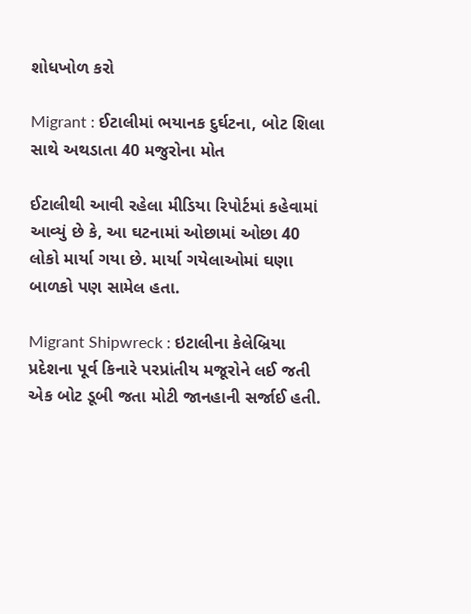શોધખોળ કરો

Migrant : ઈટાલીમાં ભયાનક દુર્ઘટના, બોટ શિલા સાથે અથડાતા 40 મજુરોના મોત

ઈટાલીથી આવી રહેલા મીડિયા રિપોર્ટમાં કહેવામાં આવ્યું છે કે, આ ઘટનામાં ઓછામાં ઓછા 40 લોકો માર્યા ગયા છે. માર્યા ગયેલાઓમાં ઘણા બાળકો પણ સામેલ હતા.

Migrant Shipwreck : ઇટાલીના કેલેબ્રિયા પ્રદેશના પૂર્વ કિનારે પરપ્રાંતીય મજૂરોને લઈ જતી એક બોટ ડૂબી જતા મોટી જાનહાની સર્જાઈ હતી.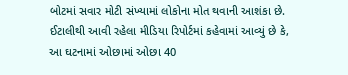બોટમાં સવાર મોટી સંખ્યામાં લોકોના મોત થવાની આશંકા છે. ઈટાલીથી આવી રહેલા મીડિયા રિપોર્ટમાં કહેવામાં આવ્યું છે કે, આ ઘટનામાં ઓછામાં ઓછા 40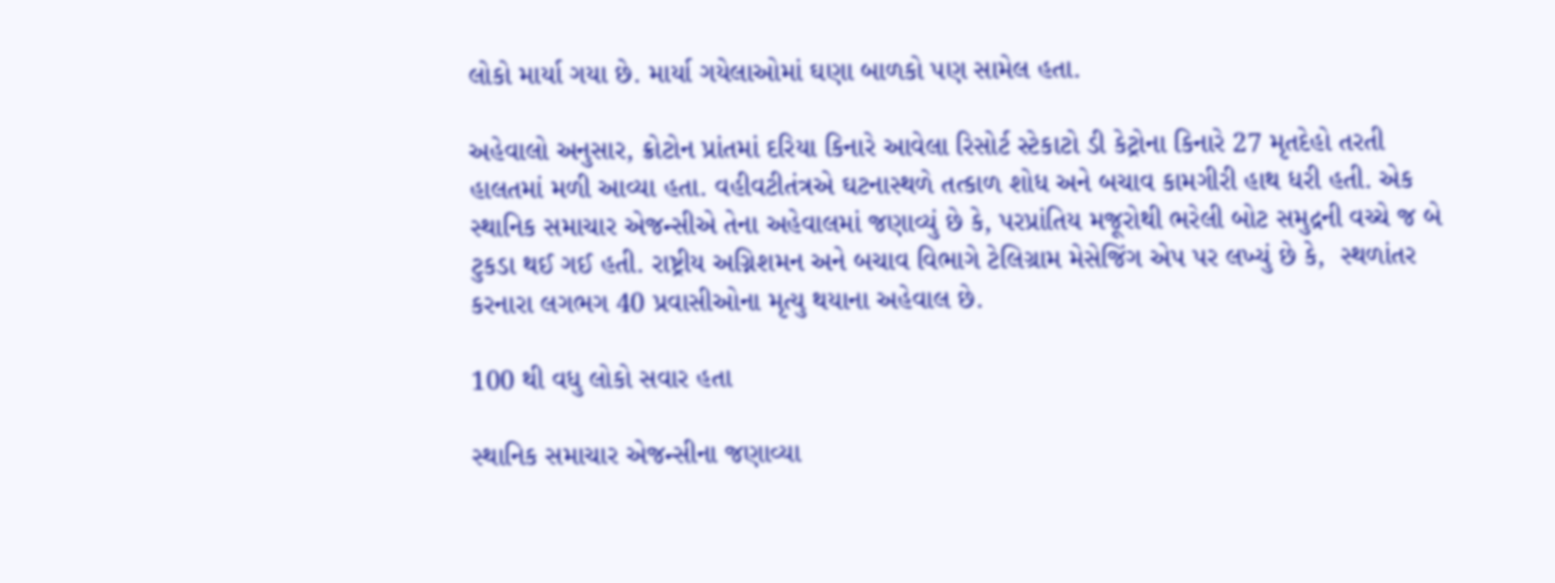લોકો માર્યા ગયા છે. માર્યા ગયેલાઓમાં ઘણા બાળકો પણ સામેલ હતા.

અહેવાલો અનુસાર, ક્રોટોન પ્રાંતમાં દરિયા કિનારે આવેલા રિસોર્ટ સ્ટેકાટો ડી કેટ્રોના કિનારે 27 મૃતદેહો તરતી હાલતમાં મળી આવ્યા હતા. વહીવટીતંત્રએ ઘટનાસ્થળે તત્કાળ શોધ અને બચાવ કામગીરી હાથ ધરી હતી. એક સ્થાનિક સમાચાર એજન્સીએ તેના અહેવાલમાં જણાવ્યું છે કે, પરપ્રાંતિય મજૂરોથી ભરેલી બોટ સમુદ્રની વચ્ચે જ બે ટુકડા થઈ ગઈ હતી. રાષ્ટ્રીય અગ્નિશમન અને બચાવ વિભાગે ટેલિગ્રામ મેસેજિંગ એપ પર લખ્યું છે કે,  સ્થળાંતર કરનારા લગભગ 40 પ્રવાસીઓના મૃત્યુ થયાના અહેવાલ છે.

100 થી વધુ લોકો સવાર હતા

સ્થાનિક સમાચાર એજન્સીના જણાવ્યા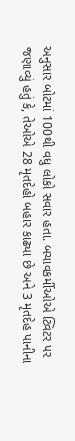અનુસાર બોટમાં 100થી વધુ લોકો સવાર હતા. બચાવકર્મીઓએ ટ્વિટર પર જણાવ્યું હતું કે, તેઓએ 28 મૃતદેહો બહાર કાઢ્યા છે અને 3 મૃતદેહ પાનીના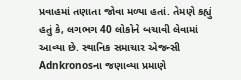પ્રવાહમાં તણાતા જોવા મળ્યા હતાં. તેમણે કહ્યું હતું કે, લગભગ 40 લોકોને બચાવી લેવામાં આવ્યા છે. સ્થાનિક સમાચાર એજન્સી Adnkronosના જણાવ્યા પ્રમાણે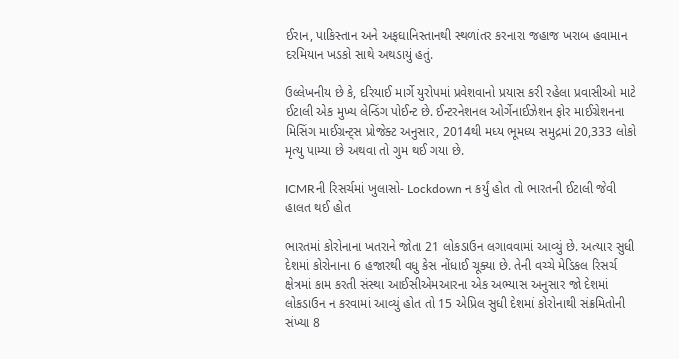ઈરાન, પાકિસ્તાન અને અફઘાનિસ્તાનથી સ્થળાંતર કરનારા જહાજ ખરાબ હવામાન દરમિયાન ખડકો સાથે અથડાયું હતું.

ઉલ્લેખનીય છે કે, દરિયાઈ માર્ગે યુરોપમાં પ્રવેશવાનો પ્રયાસ કરી રહેલા પ્રવાસીઓ માટે ઈટાલી એક મુખ્ય લેન્ડિંગ પોઈન્ટ છે. ઈન્ટરનેશનલ ઓર્ગેનાઈઝેશન ફોર માઈગ્રેશનના મિસિંગ માઈગ્રન્ટ્સ પ્રોજેક્ટ અનુસાર, 2014થી મધ્ય ભૂમધ્ય સમુદ્રમાં 20,333 લોકો મૃત્યુ પામ્યા છે અથવા તો ગુમ થઈ ગયા છે.

ICMRની રિસર્ચમાં ખુલાસો- Lockdown ન કર્યું હોત તો ભારતની ઈટાલી જેવી હાલત થઈ હોત

ભારતમાં કોરોનાના ખતરાને જોતા 21 લોકડાઉન લગાવવામાં આવ્યું છે. અત્યાર સુધી દેશમાં કોરોનાના 6 હજારથી વધુ કેસ નોંધાઈ ચૂક્યા છે. તેની વચ્ચે મેડિકલ રિસર્ચ ક્ષેત્રમાં કામ કરતી સંસ્થા આઈસીએમઆરના એક અભ્યાસ અનુસાર જો દેશમાં લોકડાઉન ન કરવામાં આવ્યું હોત તો 15 એપ્રિલ સુધી દેશમાં કોરોનાથી સંક્રમિતોની સંખ્યા 8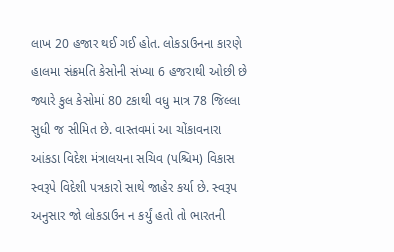લાખ 20 હજાર થઈ ગઈ હોત. લોકડાઉનના કારણે હાલમા સંક્રમતિ કેસોની સંખ્યા 6 હજરાથી ઓછી છે જ્યારે કુલ કેસોમાં 80 ટકાથી વધુ માત્ર 78 જિલ્લા સુધી જ સીમિત છે. વાસ્તવમાં આ ચોંકાવનારા આંકડા વિદેશ મંત્રાલયના સચિવ (પશ્ચિમ) વિકાસ સ્વરૂપે વિદેશી પત્રકારો સાથે જાહેર કર્યા છે. સ્વરૂપ અનુસાર જો લોકડાઉન ન કર્યું હતો તો ભારતની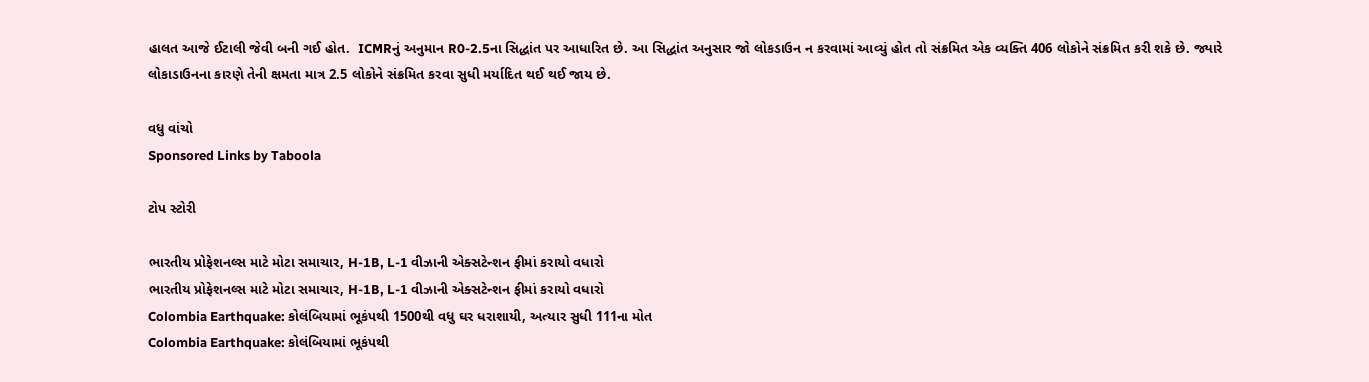હાલત આજે ઈટાલી જેવી બની ગઈ હોત.  ICMRનું અનુમાન R0-2.5ના સિદ્ધાંત પર આધારિત છે. આ સિદ્ધાંત અનુસાર જો લોકડાઉન ન કરવામાં આવ્યું હોત તો સંક્રમિત એક વ્યક્તિ 406 લોકોને સંક્રમિત કરી શકે છે. જ્યારે લોકાડાઉનના કારણે તેની ક્ષમતા માત્ર 2.5 લોકોને સંક્રમિત કરવા સુધી મર્યાદિત થઈ થઈ જાય છે.

વધુ વાંચો
Sponsored Links by Taboola

ટોપ સ્ટોરી

ભારતીય પ્રોફેશનલ્સ માટે મોટા સમાચાર, H-1B, L-1 વીઝાની એક્સટેન્શન ફીમાં કરાયો વધારો
ભારતીય પ્રોફેશનલ્સ માટે મોટા સમાચાર, H-1B, L-1 વીઝાની એક્સટેન્શન ફીમાં કરાયો વધારો
Colombia Earthquake: કોલંબિયામાં ભૂકંપથી 1500થી વધુ ઘર ધરાશાયી, અત્યાર સુધી 111ના મોત
Colombia Earthquake: કોલંબિયામાં ભૂકંપથી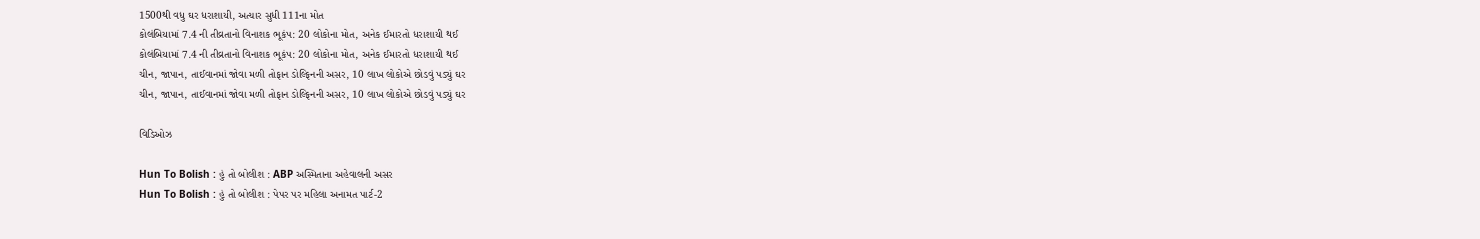1500થી વધુ ઘર ધરાશાયી, અત્યાર સુધી 111ના મોત
કોલંબિયામાં 7.4 ની તીવ્રતાનો વિનાશક ભૂકંપ: 20 લોકોના મોત, અનેક ઈમારતો ધરાશાયી થઈ
કોલંબિયામાં 7.4 ની તીવ્રતાનો વિનાશક ભૂકંપ: 20 લોકોના મોત, અનેક ઈમારતો ધરાશાયી થઈ
ચીન, જાપાન, તાઈવાનમાં જોવા મળી તોફાન ડોલ્ફિનની અસર, 10 લાખ લોકોએ છોડવું પડ્યું ઘર
ચીન, જાપાન, તાઈવાનમાં જોવા મળી તોફાન ડોલ્ફિનની અસર, 10 લાખ લોકોએ છોડવું પડ્યું ઘર

વિડિઓઝ

Hun To Bolish : હું તો બોલીશ : ABP અસ્મિતાના અહેવાલની અસર
Hun To Bolish : હું તો બોલીશ : પેપર પર મહિલા અનામત પાર્ટ-2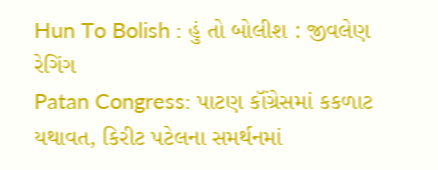Hun To Bolish : હું તો બોલીશ : જીવલેણ રેગિંગ
Patan Congress: પાટણ કૉંગ્રેસમાં કકળાટ યથાવત, કિરીટ પટેલના સમર્થનમાં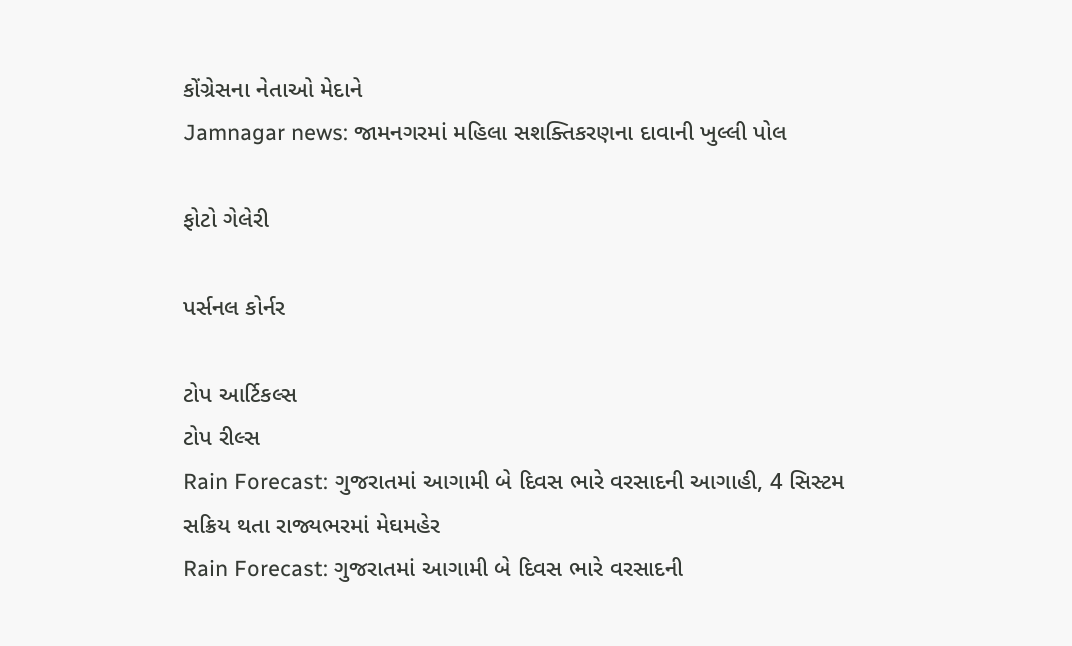કોંગ્રેસના નેતાઓ મેદાને
Jamnagar news: જામનગરમાં મહિલા સશક્તિકરણના દાવાની ખુલ્લી પોલ

ફોટો ગેલેરી

પર્સનલ કોર્નર

ટોપ આર્ટિકલ્સ
ટોપ રીલ્સ
Rain Forecast: ગુજરાતમાં આગામી બે દિવસ ભારે વરસાદની આગાહી, 4 સિસ્ટમ સક્રિય થતા રાજ્યભરમાં મેઘમહેર
Rain Forecast: ગુજરાતમાં આગામી બે દિવસ ભારે વરસાદની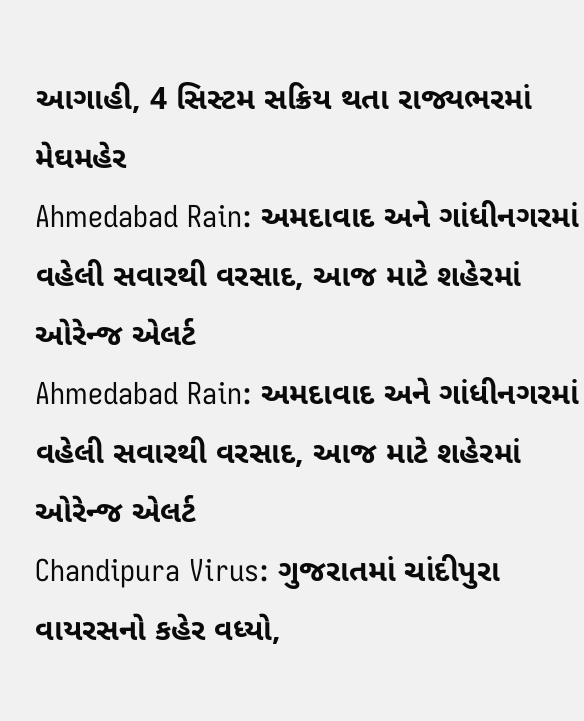આગાહી, 4 સિસ્ટમ સક્રિય થતા રાજ્યભરમાં મેઘમહેર
Ahmedabad Rain: અમદાવાદ અને ગાંધીનગરમાં વહેલી સવારથી વરસાદ, આજ માટે શહેરમાં ઓરેન્જ એલર્ટ
Ahmedabad Rain: અમદાવાદ અને ગાંધીનગરમાં વહેલી સવારથી વરસાદ, આજ માટે શહેરમાં ઓરેન્જ એલર્ટ
Chandipura Virus: ગુજરાતમાં ચાંદીપુરા વાયરસનો કહેર વધ્યો,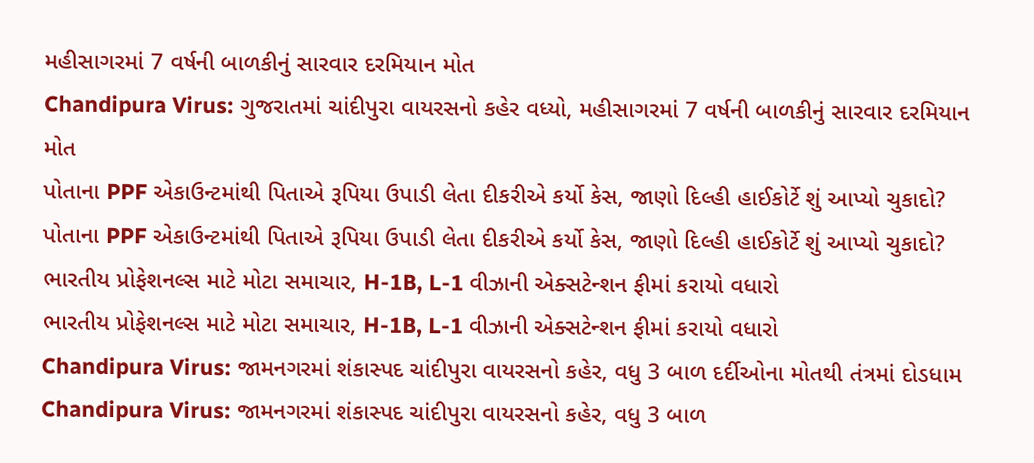મહીસાગરમાં 7 વર્ષની બાળકીનું સારવાર દરમિયાન મોત
Chandipura Virus: ગુજરાતમાં ચાંદીપુરા વાયરસનો કહેર વધ્યો, મહીસાગરમાં 7 વર્ષની બાળકીનું સારવાર દરમિયાન મોત
પોતાના PPF એકાઉન્ટમાંથી પિતાએ રૂપિયા ઉપાડી લેતા દીકરીએ કર્યો કેસ, જાણો દિલ્હી હાઈકોર્ટે શું આપ્યો ચુકાદો?
પોતાના PPF એકાઉન્ટમાંથી પિતાએ રૂપિયા ઉપાડી લેતા દીકરીએ કર્યો કેસ, જાણો દિલ્હી હાઈકોર્ટે શું આપ્યો ચુકાદો?
ભારતીય પ્રોફેશનલ્સ માટે મોટા સમાચાર, H-1B, L-1 વીઝાની એક્સટેન્શન ફીમાં કરાયો વધારો
ભારતીય પ્રોફેશનલ્સ માટે મોટા સમાચાર, H-1B, L-1 વીઝાની એક્સટેન્શન ફીમાં કરાયો વધારો
Chandipura Virus: જામનગરમાં શંકાસ્પદ ચાંદીપુરા વાયરસનો કહેર, વધુ 3 બાળ દર્દીઓના મોતથી તંત્રમાં દોડધામ
Chandipura Virus: જામનગરમાં શંકાસ્પદ ચાંદીપુરા વાયરસનો કહેર, વધુ 3 બાળ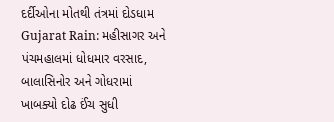દર્દીઓના મોતથી તંત્રમાં દોડધામ
Gujarat Rain: મહીસાગર અને પંચમહાલમાં ધોધમાર વરસાદ, બાલાસિનોર અને ગોધરામાં ખાબક્યો દોઢ ઈંચ સુધી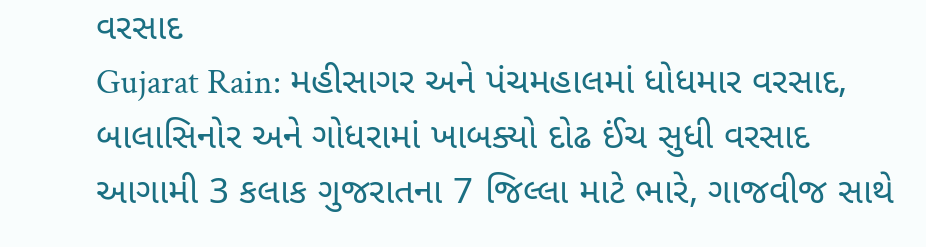વરસાદ
Gujarat Rain: મહીસાગર અને પંચમહાલમાં ધોધમાર વરસાદ, બાલાસિનોર અને ગોધરામાં ખાબક્યો દોઢ ઈંચ સુધી વરસાદ
આગામી 3 કલાક ગુજરાતના 7 જિલ્લા માટે ભારે, ગાજવીજ સાથે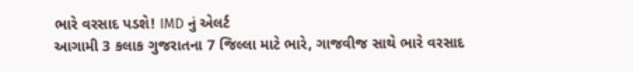ભારે વરસાદ પડશે! IMD નું એલર્ટ
આગામી 3 કલાક ગુજરાતના 7 જિલ્લા માટે ભારે, ગાજવીજ સાથે ભારે વરસાદ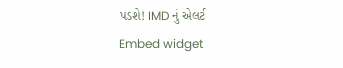પડશે! IMD નું એલર્ટ
Embed widget